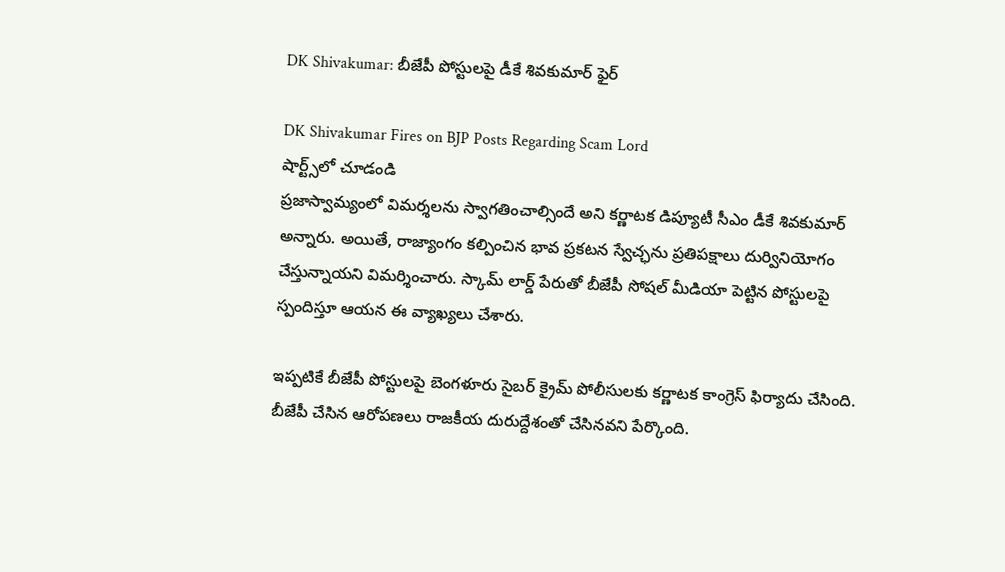DK Shivakumar: బీజేపీ పోస్టులపై డీకే శివకుమార్ ఫైర్

DK Shivakumar Fires on BJP Posts Regarding Scam Lord
షార్ట్స్‌లో చూడండి
ప్రజాస్వామ్యంలో విమర్శలను స్వాగతించాల్సిందే అని కర్ణాటక డిప్యూటీ సీఎం డీకే శివకుమార్ అన్నారు. అయితే, రాజ్యాంగం కల్పించిన భావ ప్రకటన స్వేచ్ఛను ప్రతిపక్షాలు దుర్వినియోగం చేస్తున్నాయని విమర్శించారు. స్కామ్ లార్డ్ పేరుతో బీజేపీ సోషల్ మీడియా పెట్టిన పోస్టులపై స్పందిస్తూ ఆయన ఈ వ్యాఖ్యలు చేశారు.

ఇప్పటికే బీజేపీ పోస్టులపై బెంగళూరు సైబర్ క్రైమ్ పోలీసులకు కర్ణాటక కాంగ్రెస్ ఫిర్యాదు చేసింది. బీజేపీ చేసిన ఆరోపణలు రాజకీయ దురుద్దేశంతో చేసినవని పేర్కొంది.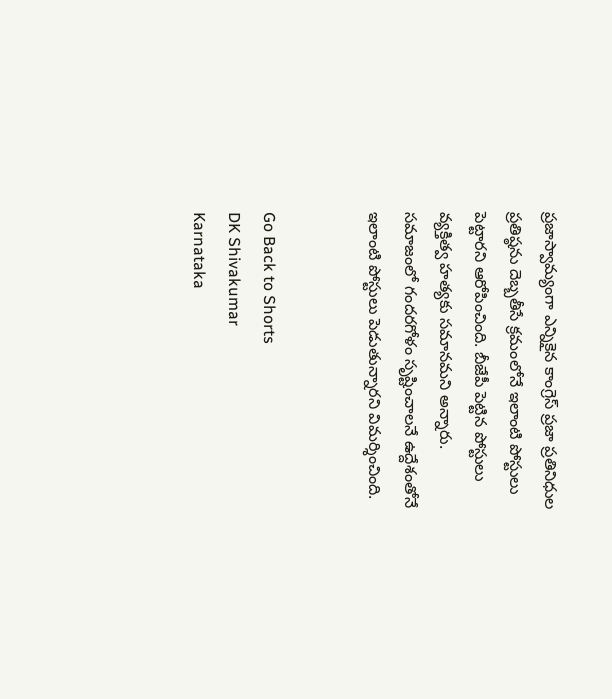ప్రజాస్వామ్యంగా ఎన్నికైన కాంగ్రెస్ ప్రజా ప్రతినిధుల ప్రతిష్ఠను దెబ్బతీసే క్రమంలోనే ఇలాంటి పోస్టులు పెట్టారని ఆరోపించింది. బీజేపీ పెట్టిన పోస్టులు వ్యక్తిత్వ హత్యకు సమానమని అన్నారు. సమాజంలో గందరగోళం సృష్టించాలనే ఉద్దేశంతోనే ఇలాంటి పోస్టులు పెడుతున్నారని విమర్శించింది.


Go Back to Shorts
DK Shivakumar
Karnataka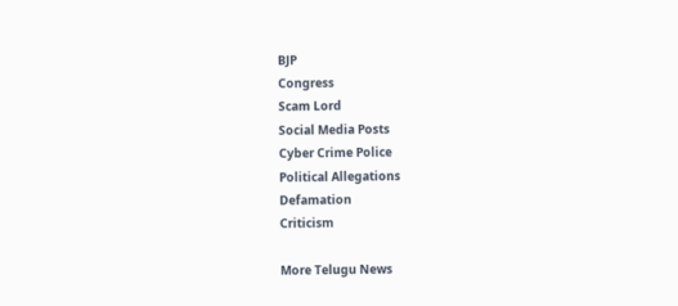BJP
Congress
Scam Lord
Social Media Posts
Cyber Crime Police
Political Allegations
Defamation
Criticism

More Telugu News